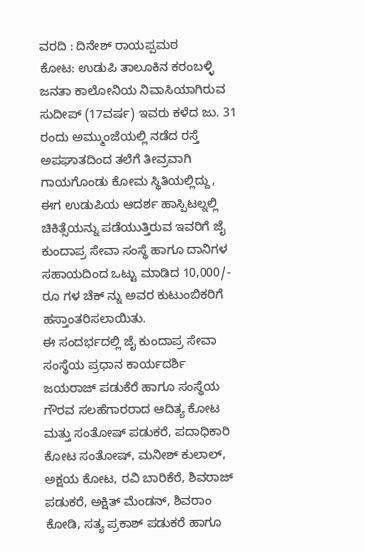ವರದಿ : ದಿನೇಶ್ ರಾಯಪ್ಪಮಠ
ಕೋಟ: ಉಡುಪಿ ತಾಲೂಕಿನ ಕರಂಬಳ್ಳಿ ಜನತಾ ಕಾಲೋನಿಯ ನಿವಾಸಿಯಾಗಿರುವ ಸುದೀಪ್ (17ವರ್ಷ) ಇವರು ಕಳೆದ ಜು. 31 ರಂದು ಅಮ್ಮುಂಜೆಯಲ್ಲಿ ನಡೆದ ರಸ್ತೆ ಅಪಘಾತದಿಂದ ತಲೆಗೆ ತೀವ್ರವಾಗಿ ಗಾಯಗೊಂಡು ಕೋಮ ಸ್ಥಿತಿಯಲ್ಲಿದ್ದು, ಈಗ ಉಡುಪಿಯ ಆದರ್ಶ ಹಾಸ್ಪಿಟಲ್ನಲ್ಲಿ ಚಿಕಿತ್ಸೆಯನ್ನು ಪಡೆಯುತ್ತಿರುವ ಇವರಿಗೆ ಜೈ ಕುಂದಾಪ್ರ ಸೇವಾ ಸಂಸ್ಥೆ ಹಾಗೂ ದಾನಿಗಳ ಸಹಾಯದಿಂದ ಒಟ್ಟು ಮಾಡಿದ 10,000/- ರೂ ಗಳ ಚೆಕ್ ನ್ನು ಅವರ ಕುಟುಂಬಿಕರಿಗೆ ಹಸ್ತಾಂತರಿಸಲಾಯಿತು.
ಈ ಸಂದರ್ಭದಲ್ಲಿ ಜೈ ಕುಂದಾಪ್ರ ಸೇವಾ ಸಂಸ್ಥೆಯ ಪ್ರಧಾನ ಕಾರ್ಯದರ್ಶಿ ಜಯರಾಜ್ ಪಡುಕೆರೆ ಹಾಗೂ ಸಂಸ್ಥೆಯ ಗೌರವ ಸಲಹೆಗಾರರಾದ ಆದಿತ್ಯ ಕೋಟ ಮತ್ತು ಸಂತೋಷ್ ಪಡುಕರೆ, ಪದಾಧಿಕಾರಿ ಕೋಟ ಸಂತೋಷ್, ಮನೀಶ್ ಕುಲಾಲ್, ಅಕ್ಷಯ ಕೋಟ, ರವಿ ಬಾರಿಕೆರೆ, ಶಿವರಾಜ್ ಪಡುಕರೆ, ಅಕ್ಷಿತ್ ಮೆಂಡನ್, ಶಿವರಾಂ ಕೋಡಿ, ಸತ್ಯ ಪ್ರಕಾಶ್ ಪಡುಕರೆ ಹಾಗೂ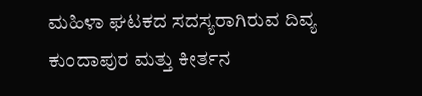ಮಹಿಳಾ ಘಟಕದ ಸದಸ್ಯರಾಗಿರುವ ದಿವ್ಯ ಕುಂದಾಪುರ ಮತ್ತು ಕೀರ್ತನ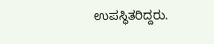ಉಪಸ್ಥಿತರಿದ್ದರು.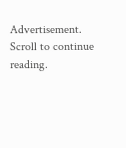Advertisement. Scroll to continue reading.